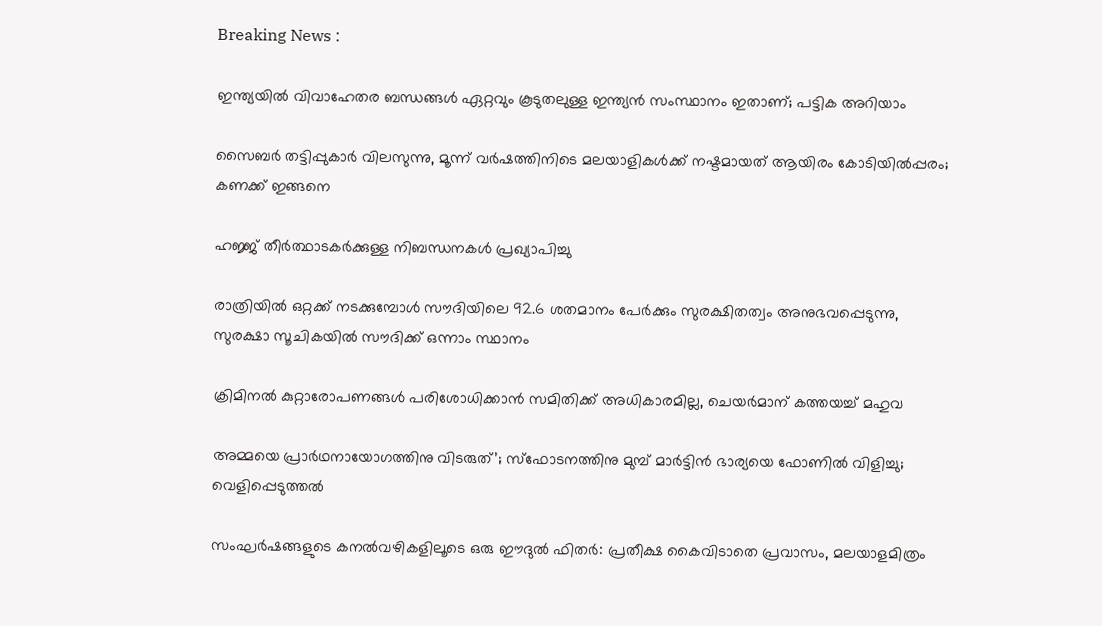Breaking News :

ഇന്ത്യയില്‍ വിവാഹേതര ബന്ധങ്ങള്‍ ഏറ്റവും കൂടുതലുള്ള ഇന്ത്യന്‍ സംസ്ഥാനം ഇതാണ്; പട്ടിക അറിയാം

സൈബര്‍ തട്ടിപ്പുകാര്‍ വിലസുന്നു, മൂന്ന് വര്‍ഷത്തിനിടെ മലയാളികള്‍ക്ക് നഷ്ടമായത് ആയിരം കോടിയില്‍പ്പരം; കണക്ക് ഇങ്ങനെ

ഹജ്ജ് തീർത്ഥാടകർക്കുള്ള നിബന്ധനകൾ പ്രഖ്യാപിച്ചു

രാത്രിയിൽ ഒറ്റക്ക് നടക്കുമ്പോൾ സൗദിയിലെ 92.6 ശതമാനം പേർക്കും സുരക്ഷിതത്വം അനുഭവപ്പെടുന്നു, സുരക്ഷാ സൂചികയിൽ സൗദിക്ക് ഒന്നാം സ്ഥാനം

ക്രിമിനല്‍ കുറ്റാരോപണങ്ങള്‍ പരിശോധിക്കാന്‍ സമിതിക്ക്‌ അധികാരമില്ല, ചെയര്‍മാന്‌ കത്തയച്ച് മഹുവ

അമ്മയെ പ്രാര്‍ഥനായോഗത്തിനു വിടരുത്’; സ്‌ഫോടനത്തിനു മുമ്പ് മാര്‍ട്ടിന്‍ ഭാര്യയെ ഫോണില്‍ വിളിച്ചു; വെളിപ്പെടുത്തല്‍

സംഘർഷങ്ങളുടെ കനൽവഴികളിലൂടെ ഒരു ഈദുൽ ഫിതർ: പ്രതീക്ഷ കൈവിടാതെ പ്രവാസം, മലയാളമിത്രം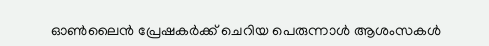ഓണ്‍ലൈന്‍ പ്രേഷകര്‍ക്ക് ചെറിയ പെരുന്നാള്‍ ആശംസകള്‍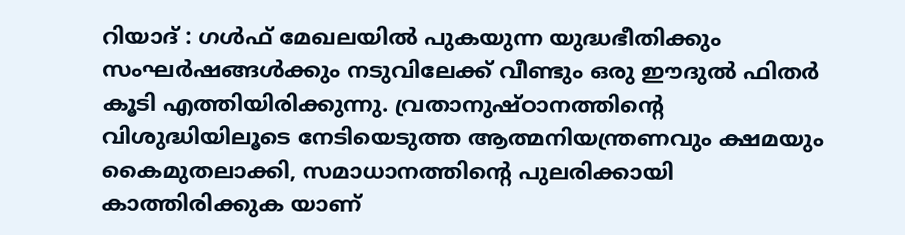റിയാദ് : ഗൾഫ് മേഖലയിൽ പുകയുന്ന യുദ്ധഭീതിക്കും സംഘർഷങ്ങൾക്കും നടുവിലേക്ക് വീണ്ടും ഒരു ഈദുൽ ഫിതർ കൂടി എത്തിയിരിക്കുന്നു. വ്രതാനുഷ്ഠാനത്തിന്റെ വിശുദ്ധിയിലൂടെ നേടിയെടുത്ത ആത്മനിയന്ത്രണവും ക്ഷമയും കൈമുതലാക്കി, സമാധാനത്തിന്റെ പുലരിക്കായി കാത്തിരിക്കുക യാണ്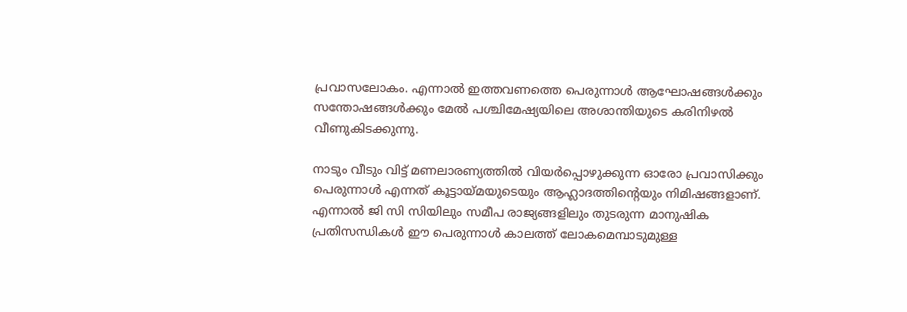പ്രവാസലോകം. എന്നാൽ ഇത്തവണത്തെ പെരുന്നാൾ ആഘോഷങ്ങൾക്കും സന്തോഷങ്ങൾക്കും മേൽ പശ്ചിമേഷ്യയിലെ അശാന്തിയുടെ കരിനിഴൽ വീണുകിടക്കുന്നു.

നാടും വീടും വിട്ട് മണലാരണ്യത്തിൽ വിയർപ്പൊഴുക്കുന്ന ഓരോ പ്രവാസിക്കും പെരുന്നാൾ എന്നത് കൂട്ടായ്മയുടെയും ആഹ്ലാദത്തിന്റെയും നിമിഷങ്ങളാണ്. എന്നാൽ ജി സി സിയിലും സമീപ രാജ്യങ്ങളിലും തുടരുന്ന മാനുഷിക പ്രതിസന്ധികൾ ഈ പെരുന്നാൾ കാലത്ത് ലോകമെമ്പാടുമുള്ള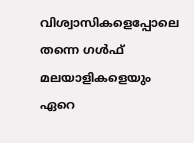വിശ്വാസികളെപ്പോലെ തന്നെ ഗൾഫ് മലയാളികളെയും ഏറെ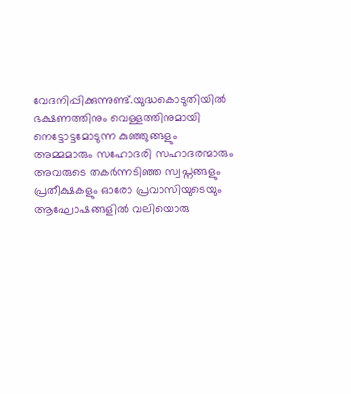വേദനിപ്പിക്കുന്നുണ്ട്.യുദ്ധകൊടുതിയിൽ ഭക്ഷണത്തിനും വെള്ളത്തിനുമായി നെട്ടോട്ടമോടുന്ന കുഞ്ഞുങ്ങളും അമ്മമാരും സഹോദരി സഹാദരന്മാരും അവരുടെ തകർന്നടിഞ്ഞ സ്വപ്നങ്ങളും പ്രതീക്ഷകളും ഓരോ പ്രവാസിയുടെയും ആഘോഷങ്ങളിൽ വലിയൊരു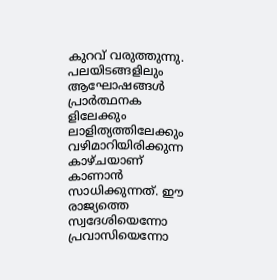കുറവ് വരുത്തുന്നു. പലയിടങ്ങളിലും ആഘോഷങ്ങൾ പ്രാർത്ഥനക ളിലേക്കും ലാളിത്യത്തിലേക്കും വഴിമാറിയിരിക്കുന്ന കാഴ്ചയാണ് കാണാൻ സാധിക്കുന്നത്. ഈ രാജ്യത്തെ സ്വദേശിയെന്നോ പ്രവാസിയെന്നോ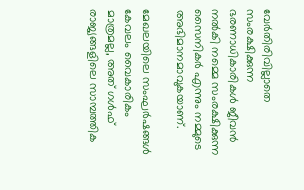വേർതിരിവില്ലാതെ സംരക്ഷിക്കുന്ന ഭരണാധികാരികൾ ജീവൻ നൽകി നമ്മെ സംരക്ഷിക്കുന്ന സൈനികർ എന്നും നമ്മുടെ അഭിമാനമാവുകയാണ്.

മേഖലയിലെ സംഘർഷങ്ങൾ കേവലം വൈകാരികം മാത്രമല്ല, അത് ഗൾഫ് രാജ്യങ്ങളിലെ സാമ്പത്തിക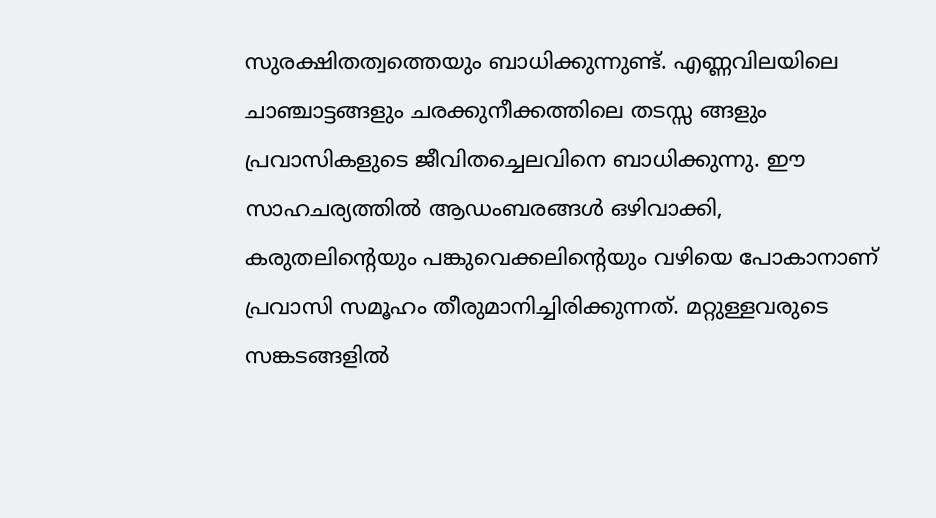സുരക്ഷിതത്വത്തെയും ബാധിക്കുന്നുണ്ട്. എണ്ണവിലയിലെ ചാഞ്ചാട്ടങ്ങളും ചരക്കുനീക്കത്തിലെ തടസ്സ ങ്ങളും പ്രവാസികളുടെ ജീവിതച്ചെലവിനെ ബാധിക്കുന്നു. ഈ സാഹചര്യത്തിൽ ആഡംബരങ്ങൾ ഒഴിവാക്കി, കരുതലിന്റെയും പങ്കുവെക്കലിന്റെയും വഴിയെ പോകാനാണ് പ്രവാസി സമൂഹം തീരുമാനിച്ചിരിക്കുന്നത്. മറ്റുള്ളവരുടെ സങ്കടങ്ങളിൽ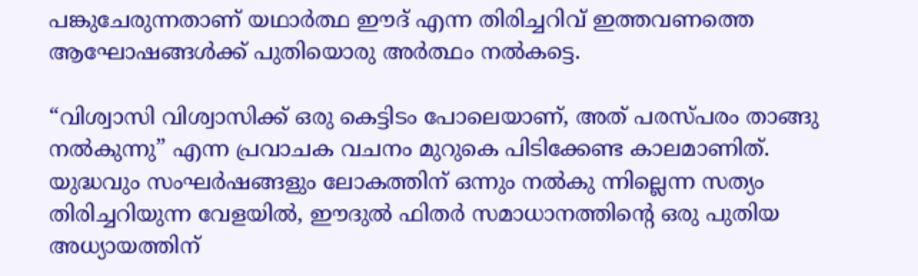പങ്കുചേരുന്നതാണ് യഥാർത്ഥ ഈദ് എന്ന തിരിച്ചറിവ് ഇത്തവണത്തെ ആഘോഷങ്ങൾക്ക് പുതിയൊരു അർത്ഥം നൽകട്ടെ.

“വിശ്വാസി വിശ്വാസിക്ക് ഒരു കെട്ടിടം പോലെയാണ്, അത് പരസ്പരം താങ്ങു നൽകുന്നു” എന്ന പ്രവാചക വചനം മുറുകെ പിടിക്കേണ്ട കാലമാണിത്. യുദ്ധവും സംഘർഷങ്ങളും ലോകത്തിന് ഒന്നും നൽകു ന്നില്ലെന്ന സത്യം തിരിച്ചറിയുന്ന വേളയിൽ, ഈദുൽ ഫിതർ സമാധാനത്തിന്റെ ഒരു പുതിയ അധ്യായത്തിന്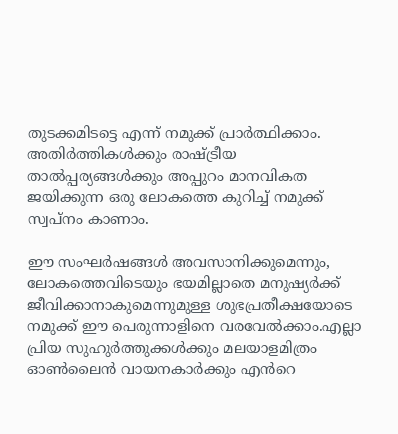തുടക്കമിടട്ടെ എന്ന് നമുക്ക് പ്രാർത്ഥിക്കാം. അതിർത്തികൾക്കും രാഷ്ട്രീയ താൽപ്പര്യങ്ങൾക്കും അപ്പുറം മാനവികത ജയിക്കുന്ന ഒരു ലോകത്തെ കുറിച്ച് നമുക്ക് സ്വപ്നം കാണാം.

ഈ സംഘർഷങ്ങൾ അവസാനിക്കുമെന്നും, ലോകത്തെവിടെയും ഭയമില്ലാതെ മനുഷ്യർക്ക് ജീവിക്കാനാകുമെന്നുമുള്ള ശുഭപ്രതീക്ഷയോടെ നമുക്ക് ഈ പെരുന്നാളിനെ വരവേൽക്കാം.എല്ലാ പ്രിയ സുഹുർത്തുക്കൾക്കും മലയാളമിത്രം ഓൺലൈൻ വായനകാർക്കും എൻറെ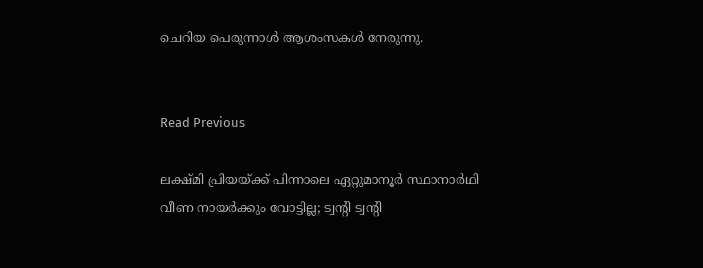ചെറിയ പെരുന്നാൾ ആശംസകൾ നേരുന്നു.


Read Previous

ലക്ഷ്മി പ്രിയയ്ക്ക് പിന്നാലെ ഏറ്റുമാനൂര്‍ സ്ഥാനാര്‍ഥി വീണ നായര്‍ക്കും വോട്ടില്ല; ട്വന്റി ട്വന്റി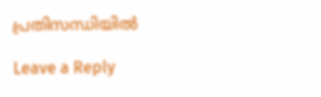പ്രതിസന്ധിയില്‍

Leave a Reply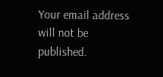Your email address will not be published.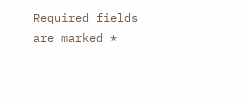Required fields are marked *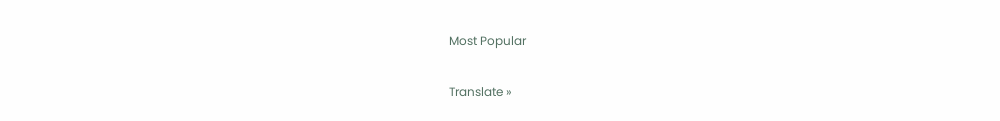Most Popular

Translate »